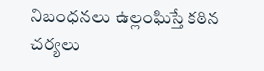నిబంధనలు ఉల్లంఘిస్తే కఠిన చర్యలు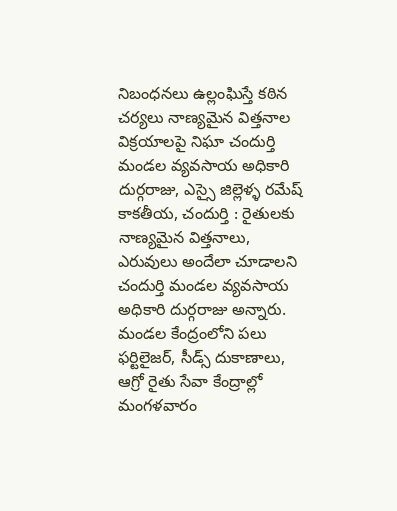నిబంధనలు ఉల్లంఘిస్తే కఠిన చర్యలు నాణ్యమైన విత్తనాల విక్రయాలపై నిఘా చందుర్తి మండల వ్యవసాయ అధికారి దుర్గరాజు, ఎస్సై జిల్లెళ్ళ రమేష్ కాక‌తీయ‌, చందుర్తి : రైతులకు నాణ్యమైన విత్తనాలు, ఎరువులు అందేలా చూడాలని చందుర్తి మండల వ్యవసాయ అధికారి దుర్గరాజు అన్నారు. మండల కేంద్రంలోని పలు ఫర్టిలైజర్, సీడ్స్ దుకాణాలు, ఆగ్రో రైతు సేవా కేంద్రాల్లో మంగళవారం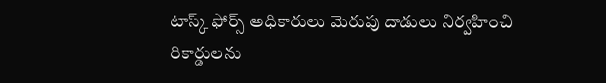టాస్క్ ఫోర్స్ అధికారులు మెరుపు దాడులు నిర్వహించి రికార్డులను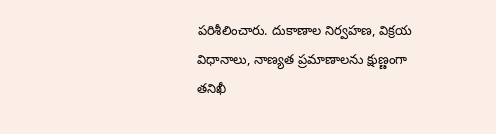పరిశీలించారు. దుకాణాల నిర్వహణ, విక్రయ విధానాలు, నాణ్యత ప్రమాణాలను క్షుణ్ణంగా తనిఖీ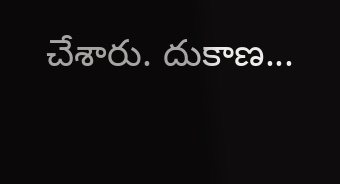చేశారు. దుకాణ...